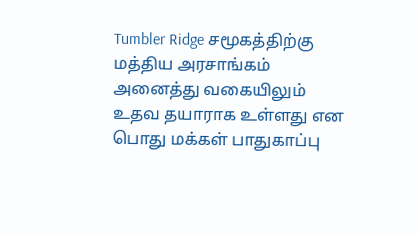Tumbler Ridge சமூகத்திற்கு மத்திய அரசாங்கம் அனைத்து வகையிலும் உதவ தயாராக உள்ளது என பொது மக்கள் பாதுகாப்பு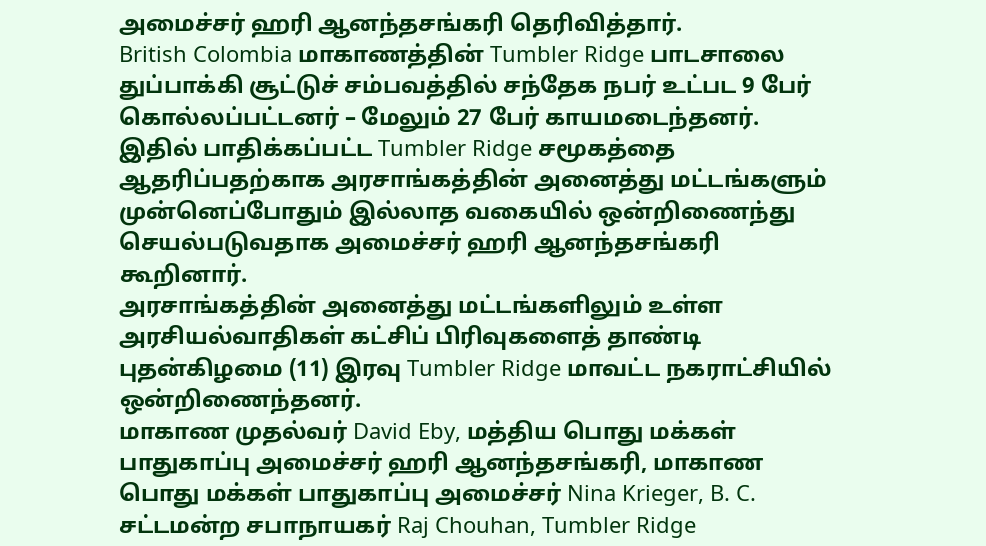அமைச்சர் ஹரி ஆனந்தசங்கரி தெரிவித்தார்.
British Colombia மாகாணத்தின் Tumbler Ridge பாடசாலை துப்பாக்கி சூட்டுச் சம்பவத்தில் சந்தேக நபர் உட்பட 9 பேர் கொல்லப்பட்டனர் – மேலும் 27 பேர் காயமடைந்தனர்.
இதில் பாதிக்கப்பட்ட Tumbler Ridge சமூகத்தை ஆதரிப்பதற்காக அரசாங்கத்தின் அனைத்து மட்டங்களும் முன்னெப்போதும் இல்லாத வகையில் ஒன்றிணைந்து செயல்படுவதாக அமைச்சர் ஹரி ஆனந்தசங்கரி கூறினார்.
அரசாங்கத்தின் அனைத்து மட்டங்களிலும் உள்ள அரசியல்வாதிகள் கட்சிப் பிரிவுகளைத் தாண்டி புதன்கிழமை (11) இரவு Tumbler Ridge மாவட்ட நகராட்சியில் ஒன்றிணைந்தனர்.
மாகாண முதல்வர் David Eby, மத்திய பொது மக்கள் பாதுகாப்பு அமைச்சர் ஹரி ஆனந்தசங்கரி, மாகாண பொது மக்கள் பாதுகாப்பு அமைச்சர் Nina Krieger, B. C. சட்டமன்ற சபாநாயகர் Raj Chouhan, Tumbler Ridge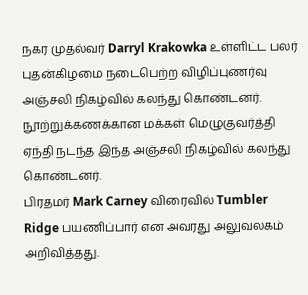நகர முதல்வர் Darryl Krakowka உள்ளிட்ட பலர் புதன்கிழமை நடைபெற்ற விழிப்புணர்வு அஞ்சலி நிகழ்வில் கலந்து கொண்டனர்.
நூற்றுக்கணக்கான மக்கள் மெழுகுவர்த்தி ஏந்தி நடந்த இந்த அஞ்சலி நிகழ்வில் கலந்து கொண்டனர்.
பிரதமர் Mark Carney விரைவில் Tumbler Ridge பயணிப்பார் என அவரது அலுவலகம் அறிவித்தது.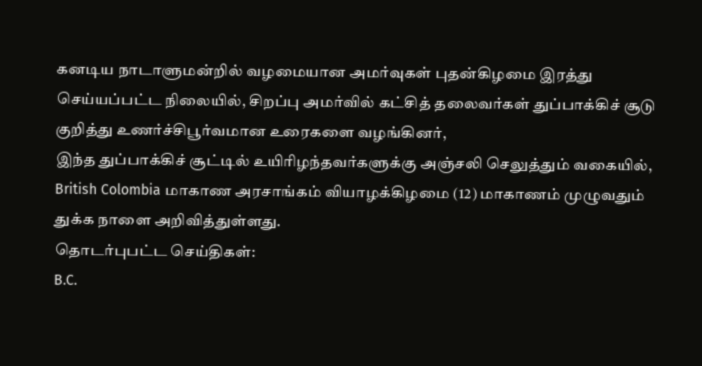கனடிய நாடாளுமன்றில் வழமையான அமர்வுகள் புதன்கிழமை இரத்து செய்யப்பட்ட நிலையில், சிறப்பு அமர்வில் கட்சித் தலைவர்கள் துப்பாக்கிச் சூடு குறித்து உணர்ச்சிபூர்வமான உரைகளை வழங்கினர்,
இந்த துப்பாக்கிச் சூட்டில் உயிரிழந்தவர்களுக்கு அஞ்சலி செலுத்தும் வகையில், British Colombia மாகாண அரசாங்கம் வியாழக்கிழமை (12) மாகாணம் முழுவதும் துக்க நாளை அறிவித்துள்ளது.
தொடர்புபட்ட செய்திகள்:
B.C.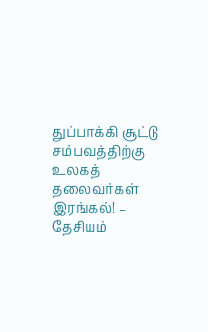துப்பாக்கி சூட்டு சம்பவத்திற்கு உலகத் தலைவர்கள் இரங்கல்! – தேசியம்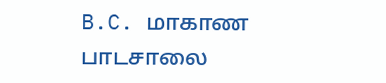B.C. மாகாண பாடசாலை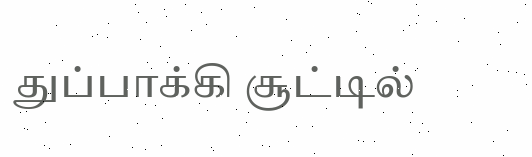துப்பாக்கி சூட்டில்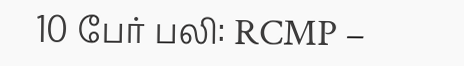10 பேர் பலி: RCMP –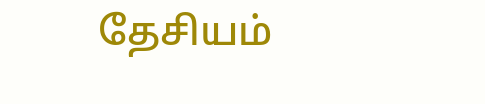தேசியம்